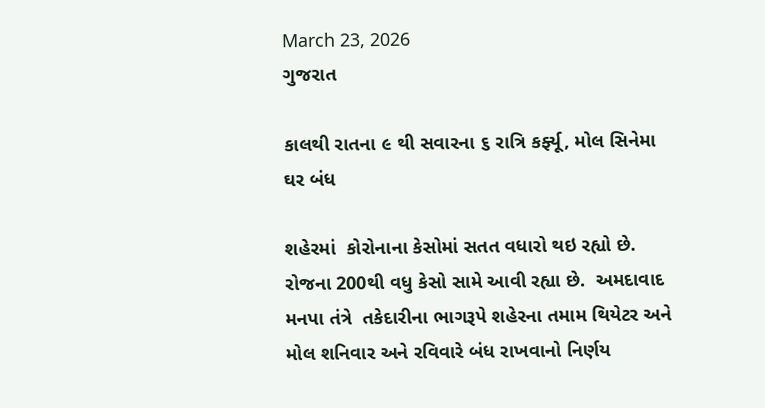March 23, 2026
ગુજરાત

કાલથી રાતના ૯ થી સવારના ૬ રાત્રિ કર્ફ્યૂ, મોલ સિનેમા ઘર બંધ

શહેરમાં  કોરોનાના કેસોમાં સતત વધારો થઇ રહ્યો છે. રોજના 200થી વધુ કેસો સામે આવી રહ્યા છે.  અમદાવાદ મનપા તંત્રે  તકેદારીના ભાગરૂપે શહેરના તમામ થિયેટર અને મોલ શનિવાર અને રવિવારે બંધ રાખવાનો નિર્ણય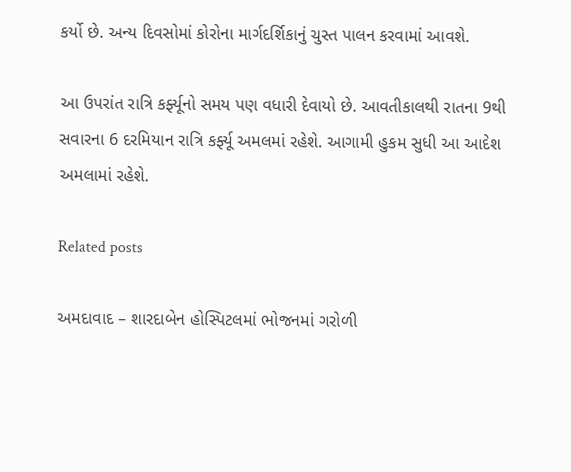કર્યો છે. અન્ય દિવસોમાં કોરોના માર્ગદર્શિકાનું ચુસ્ત પાલન કરવામાં આવશે.

આ ઉપરાંત રાત્રિ કર્ફ્યૂનો સમય પણ વધારી દેવાયો છે. આવતીકાલથી રાતના 9થી સવારના 6 દરમિયાન રાત્રિ કર્ફ્યૂ અમલમાં રહેશે. આગામી હુકમ સુધી આ આદેશ અમલામાં રહેશે.

Related posts

અમદાવાદ – શારદાબેન હોસ્પિટલમાં ભોજનમાં ગરોળી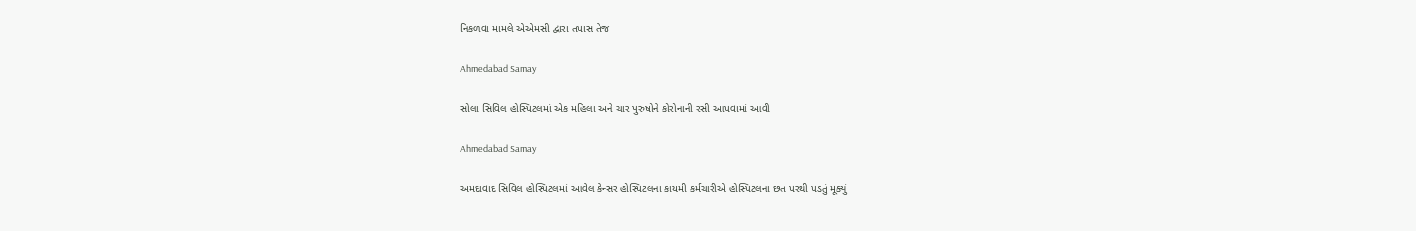નિકળવા મામલે એએમસી દ્વારા તપાસ તેજ

Ahmedabad Samay

સોલા સિવિલ હોસ્પિટલમાં એક મહિલા અને ચાર પુરુષોને કોરોનાની રસી આપવામાં આવી

Ahmedabad Samay

અમદાવાદ સિવિલ હોસ્પિટલમાં આવેલ કેન્સર હોસ્પિટલના કાયમી કર્મચારીએ હોસ્પિટલના છત પરથી પડતું મૂક્યું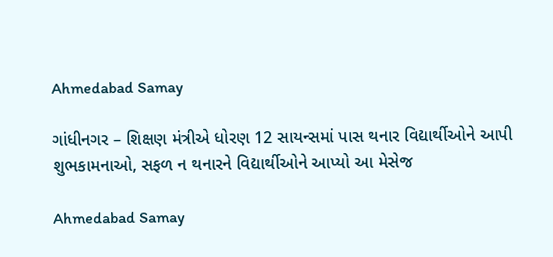Ahmedabad Samay

ગાંધીનગર – શિક્ષણ મંત્રીએ ધોરણ 12 સાયન્સમાં પાસ થનાર વિદ્યાર્થીઓને આપી શુભકામનાઓ, સફળ ન થનારને વિદ્યાર્થીઓને આપ્યો આ મેસેજ

Ahmedabad Samay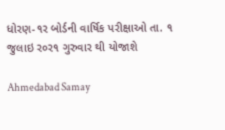ધોરણ-૧ર બોર્ડની વાર્ષિક પરીક્ષાઓ તા. ૧ જુલાઇ ર૦ર૧ ગુરુવાર થી યોજાશે

Ahmedabad Samay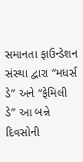સમાનતા ફાઉન્ડેશન સંસ્થા દ્વારા “મધર્સ ડે” અને “ફેમિલી ડે” આ બન્ને દિવસોની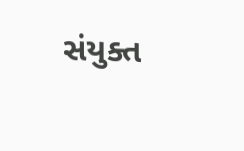સંયુક્ત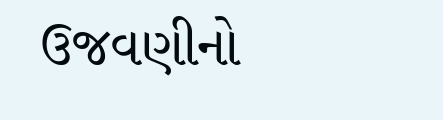ઉજવણીનો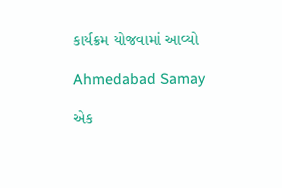કાર્યક્રમ યોજવામાં આવ્યો

Ahmedabad Samay

એક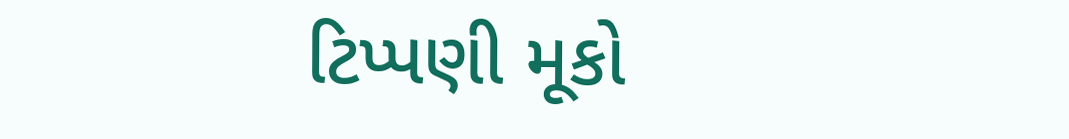ટિપ્પણી મૂકો